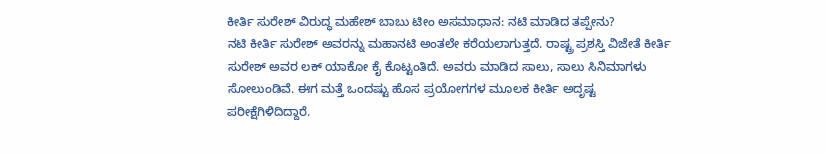ಕೀರ್ತಿ ಸುರೇಶ್ ವಿರುದ್ಧ ಮಹೇಶ್ ಬಾಬು ಟೀಂ ಅಸಮಾಧಾನ: ನಟಿ ಮಾಡಿದ ತಪ್ಪೇನು?
ನಟಿ ಕೀರ್ತಿ ಸುರೇಶ್ ಅವರನ್ನು ಮಹಾನಟಿ ಅಂತಲೇ ಕರೆಯಲಾಗುತ್ತದೆ. ರಾಷ್ಟ್ರ ಪ್ರಶಸ್ತಿ ವಿಜೇತೆ ಕೀರ್ತಿ ಸುರೇಶ್ ಅವರ ಲಕ್ ಯಾಕೋ ಕೈ ಕೊಟ್ಟಂತಿದೆ. ಅವರು ಮಾಡಿದ ಸಾಲು, ಸಾಲು ಸಿನಿಮಾಗಳು ಸೋಲುಂಡಿವೆ. ಈಗ ಮತ್ತೆ ಒಂದಷ್ಟು ಹೊಸ ಪ್ರಯೋಗಗಳ ಮೂಲಕ ಕೀರ್ತಿ ಅದೃಷ್ಟ ಪರೀಕ್ಷೆಗಿಳಿದಿದ್ದಾರೆ.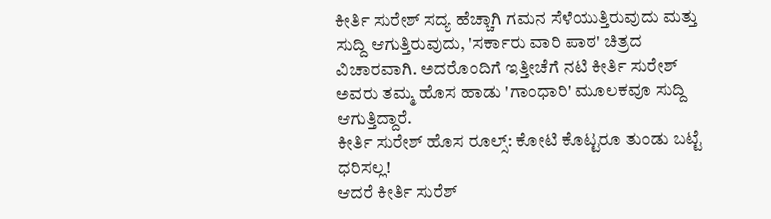ಕೀರ್ತಿ ಸುರೇಶ್ ಸದ್ಯ ಹೆಚ್ಚಾಗಿ ಗಮನ ಸೆಳೆಯುತ್ತಿರುವುದು ಮತ್ತು ಸುದ್ದಿ ಆಗುತ್ತಿರುವುದು, 'ಸರ್ಕಾರು ವಾರಿ ಪಾಠ' ಚಿತ್ರದ ವಿಚಾರವಾಗಿ. ಅದರೊಂದಿಗೆ ಇತ್ತೀಚೆಗೆ ನಟಿ ಕೀರ್ತಿ ಸುರೇಶ್ ಅವರು ತಮ್ಮ ಹೊಸ ಹಾಡು 'ಗಾಂಧಾರಿ' ಮೂಲಕವೂ ಸುದ್ದಿ ಆಗುತ್ತಿದ್ದಾರೆ.
ಕೀರ್ತಿ ಸುರೇಶ್ ಹೊಸ ರೂಲ್ಸ್: ಕೋಟಿ ಕೊಟ್ಟರೂ ತುಂಡು ಬಟ್ಟೆ ಧರಿಸಲ್ಲ!
ಆದರೆ ಕೀರ್ತಿ ಸುರೆಶ್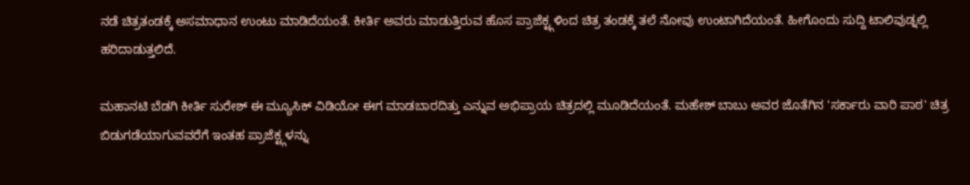ನಡೆ ಚಿತ್ರತಂಡಕ್ಕೆ ಅಸಮಾಧಾನ ಉಂಟು ಮಾಡಿದೆಯಂತೆ. ಕೀರ್ತಿ ಅವರು ಮಾಡುತ್ತಿರುವ ಹೊಸ ಪ್ರಾಜೆಕ್ಟ್ಗಳಿಂದ ಚಿತ್ರ ತಂಡಕ್ಕೆ ತಲೆ ನೋವು ಉಂಟಾಗಿದೆಯಂತೆ. ಹೀಗೊಂದು ಸುದ್ದಿ ಟಾಲಿವುಡ್ನಲ್ಲಿ ಹರಿದಾಡುತ್ತಲಿದೆ.

ಮಹಾನಟಿ ಬೆಡಗಿ ಕೀರ್ತಿ ಸುರೇಶ್ ಈ ಮ್ಯೂಸಿಕ್ ವಿಡಿಯೋ ಈಗ ಮಾಡಬಾರದಿತ್ತು ಎನ್ನುವ ಅಭಿಪ್ರಾಯ ಚಿತ್ರದಲ್ಲಿ ಮೂಡಿದೆಯಂತೆ. ಮಹೇಶ್ ಬಾಬು ಅವರ ಜೊತೆಗಿನ 'ಸರ್ಕಾರು ವಾರಿ ಪಾಠ' ಚಿತ್ರ ಬಿಡುಗಡೆಯಾಗುವವರೆಗೆ ಇಂತಹ ಪ್ರಾಜೆಕ್ಟ್ಗಳನ್ನು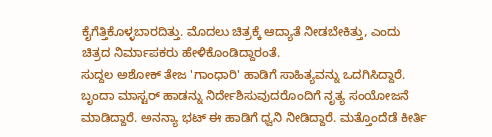ಕೈಗೆತ್ತಿಕೊಳ್ಳಬಾರದಿತ್ತು. ಮೊದಲು ಚಿತ್ರಕ್ಕೆ ಆದ್ಯಾತೆ ನೀಡಬೇಕಿತ್ತು, ಎಂದು ಚಿತ್ರದ ನಿರ್ಮಾಪಕರು ಹೇಳಿಕೊಂಡಿದ್ದಾರಂತೆ.
ಸುದ್ದಲ ಅಶೋಕ್ ತೇಜ 'ಗಾಂಧಾರಿ' ಹಾಡಿಗೆ ಸಾಹಿತ್ಯವನ್ನು ಒದಗಿಸಿದ್ದಾರೆ. ಬೃಂದಾ ಮಾಸ್ಟರ್ ಹಾಡನ್ನು ನಿರ್ದೇಶಿಸುವುದರೊಂದಿಗೆ ನೃತ್ಯ ಸಂಯೋಜನೆ ಮಾಡಿದ್ದಾರೆ. ಅನನ್ಯಾ ಭಟ್ ಈ ಹಾಡಿಗೆ ಧ್ವನಿ ನೀಡಿದ್ದಾರೆ. ಮತ್ತೊಂದೆಡೆ ಕೀರ್ತಿ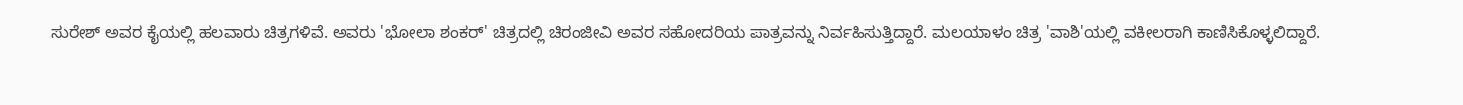ಸುರೇಶ್ ಅವರ ಕೈಯಲ್ಲಿ ಹಲವಾರು ಚಿತ್ರಗಳಿವೆ. ಅವರು 'ಭೋಲಾ ಶಂಕರ್' ಚಿತ್ರದಲ್ಲಿ ಚಿರಂಜೀವಿ ಅವರ ಸಹೋದರಿಯ ಪಾತ್ರವನ್ನು ನಿರ್ವಹಿಸುತ್ತಿದ್ದಾರೆ. ಮಲಯಾಳಂ ಚಿತ್ರ 'ವಾಶಿ'ಯಲ್ಲಿ ವಕೀಲರಾಗಿ ಕಾಣಿಸಿಕೊಳ್ಳಲಿದ್ದಾರೆ.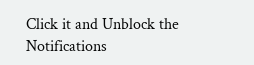Click it and Unblock the Notifications